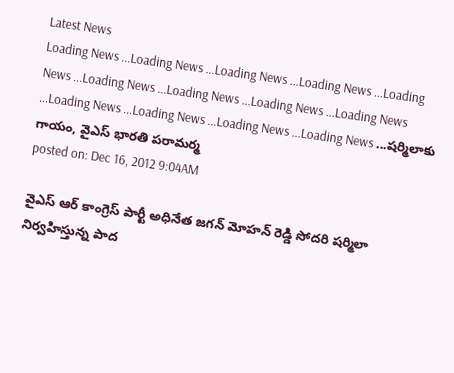Latest News
Loading News ...Loading News ...Loading News ...Loading News ...Loading News ...Loading News ...Loading News ...Loading News ...Loading News ...Loading News ...Loading News ...Loading News ...Loading News ...షర్మిలాకు గాయం, వైఎస్ భారతి పరామర్మ
posted on: Dec 16, 2012 9:04AM

వైఎస్ ఆర్ కాంగ్రెస్ పార్టీ అధినేత జగన్ మోహన్ రెడ్డి సోదరి షర్మిలా నిర్వహిస్తున్న పాద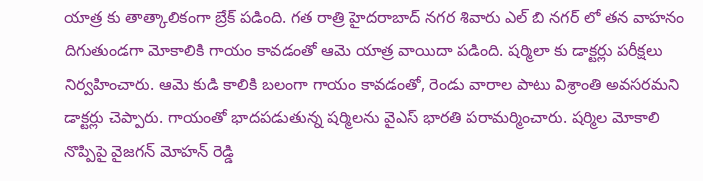యాత్ర కు తాత్కాలికంగా బ్రేక్ పడింది. గత రాత్రి హైదరాబాద్ నగర శివారు ఎల్ బి నగర్ లో తన వాహనం దిగుతుండగా మోకాలికి గాయం కావడంతో ఆమె యాత్ర వాయిదా పడింది. షర్మిలా కు డాక్టర్లు పరీక్షలు నిర్వహించారు. ఆమె కుడి కాలికి బలంగా గాయం కావడంతో, రెండు వారాల పాటు విశ్రాంతి అవసరమని డాక్టర్లు చెప్పారు. గాయంతో భాదపడుతున్న షర్మిలను వైఎస్ భారతి పరామర్మించారు. షర్మిల మోకాలి నొప్పిపై వైజగన్ మోహన్ రెడ్డి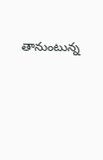తానుంటున్న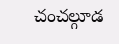చంచల్గూడ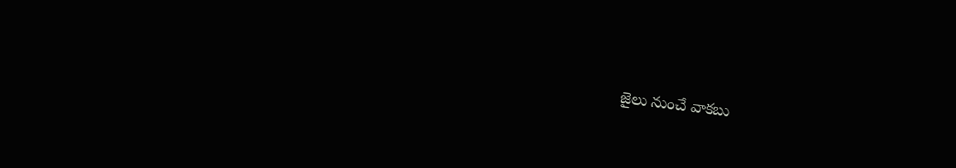జైలు నుంచే వాకబు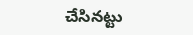చేసినట్టు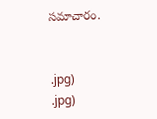సమాచారం.


.jpg)
.jpg)